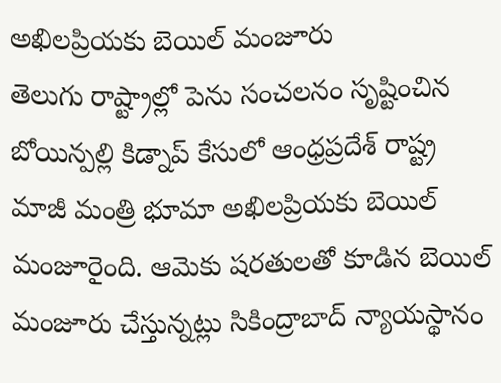అఖిలప్రియకు బెయిల్ మంజూరు
తెలుగు రాష్ట్రాల్లో పెను సంచలనం సృష్టించిన బోయిన్పల్లి కిడ్నాప్ కేసులో ఆంధ్రప్రదేశ్ రాష్ట్ర మాజీ మంత్రి భూమా అఖిలప్రియకు బెయిల్ మంజూరైంది. ఆమెకు షరతులతో కూడిన బెయిల్ మంజూరు చేస్తున్నట్లు సికింద్రాబాద్ న్యాయస్థానం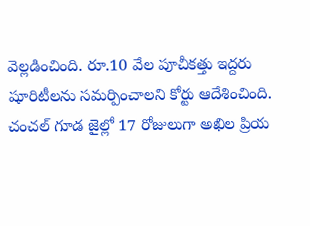వెల్లడించింది. రూ.10 వేల పూచీకత్తు ఇద్దరు షూరిటీలను సమర్పించాలని కోర్టు ఆదేశించింది. చంచల్ గూడ జైల్లో 17 రోజులుగా అఖిల ప్రియ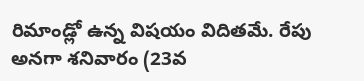రిమాండ్లో ఉన్న విషయం విదితమే. రేపు అనగా శనివారం (23వ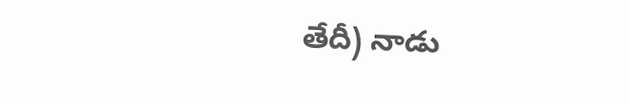తేదీ) నాడు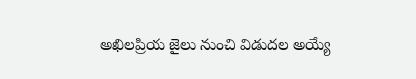అఖిలప్రియ జైలు నుంచి విడుదల అయ్యే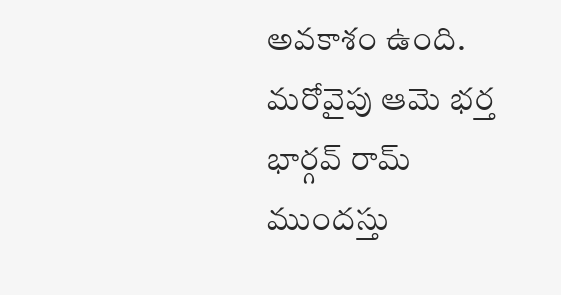అవకాశం ఉంది. మరోవైపు ఆమె భర్త భార్గవ్ రామ్ ముందస్తు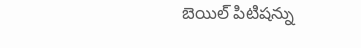బెయిల్ పిటిషన్ను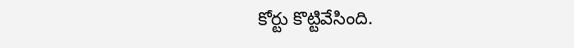కోర్టు కొట్టివేసింది.